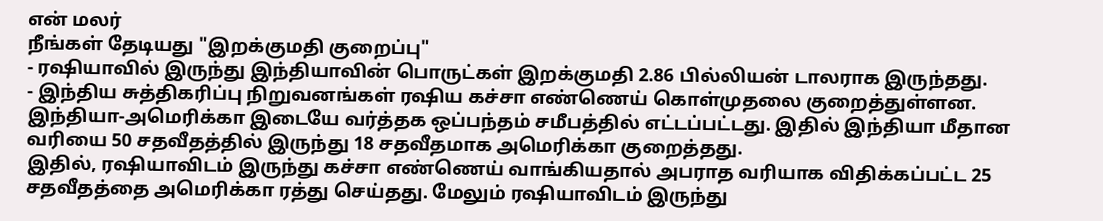என் மலர்
நீங்கள் தேடியது "இறக்குமதி குறைப்பு"
- ரஷியாவில் இருந்து இந்தியாவின் பொருட்கள் இறக்குமதி 2.86 பில்லியன் டாலராக இருந்தது.
- இந்திய சுத்திகரிப்பு நிறுவனங்கள் ரஷிய கச்சா எண்ணெய் கொள்முதலை குறைத்துள்ளன.
இந்தியா-அமெரிக்கா இடையே வர்த்தக ஒப்பந்தம் சமீபத்தில் எட்டப்பட்டது. இதில் இந்தியா மீதான வரியை 50 சதவீதத்தில் இருந்து 18 சதவீதமாக அமெரிக்கா குறைத்தது.
இதில், ரஷியாவிடம் இருந்து கச்சா எண்ணெய் வாங்கியதால் அபராத வரியாக விதிக்கப்பட்ட 25 சதவீதத்தை அமெரிக்கா ரத்து செய்தது. மேலும் ரஷியாவிடம் இருந்து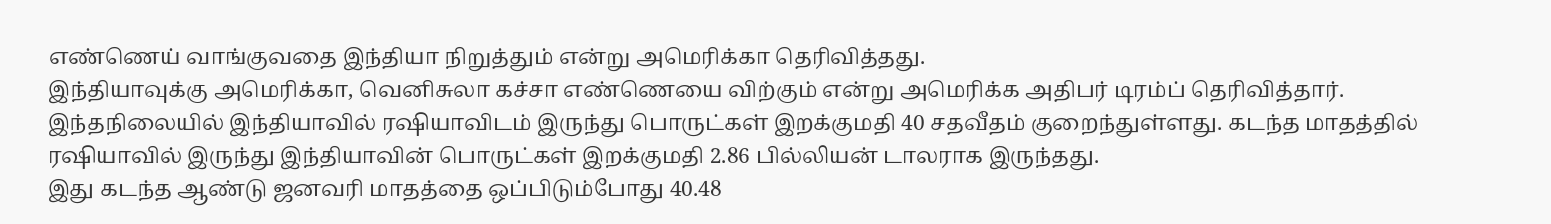எண்ணெய் வாங்குவதை இந்தியா நிறுத்தும் என்று அமெரிக்கா தெரிவித்தது.
இந்தியாவுக்கு அமெரிக்கா, வெனிசுலா கச்சா எண்ணெயை விற்கும் என்று அமெரிக்க அதிபர் டிரம்ப் தெரிவித்தார்.
இந்தநிலையில் இந்தியாவில் ரஷியாவிடம் இருந்து பொருட்கள் இறக்குமதி 40 சதவீதம் குறைந்துள்ளது. கடந்த மாதத்தில் ரஷியாவில் இருந்து இந்தியாவின் பொருட்கள் இறக்குமதி 2.86 பில்லியன் டாலராக இருந்தது.
இது கடந்த ஆண்டு ஜனவரி மாதத்தை ஒப்பிடும்போது 40.48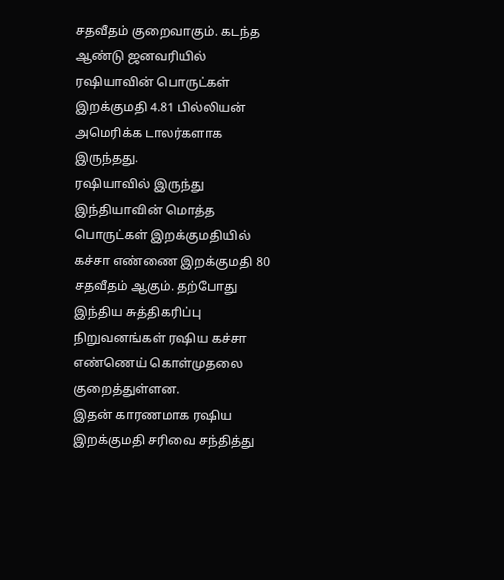சதவீதம் குறைவாகும். கடந்த ஆண்டு ஜனவரியில் ரஷியாவின் பொருட்கள் இறக்குமதி 4.81 பில்லியன் அமெரிக்க டாலர்களாக இருந்தது.
ரஷியாவில் இருந்து இந்தியாவின் மொத்த பொருட்கள் இறக்குமதியில் கச்சா எண்ணை இறக்குமதி 80 சதவீதம் ஆகும். தற்போது இந்திய சுத்திகரிப்பு நிறுவனங்கள் ரஷிய கச்சா எண்ணெய் கொள்முதலை குறைத்துள்ளன.
இதன் காரணமாக ரஷிய இறக்குமதி சரிவை சந்தித்து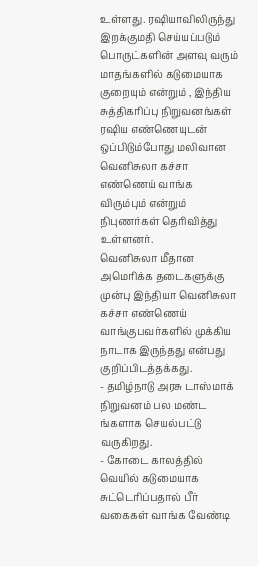உள்ளது. ரஷியாவிலிருந்து இறக்குமதி செய்யப்படும் பொருட்களின் அளவு வரும் மாதங்களில் கடுமையாக குறையும் என்றும் , இந்திய சுத்திகரிப்பு நிறுவனங்கள் ரஷிய எண்ணெயுடன் ஒப்பிடும்போது மலிவான வெனிசுலா கச்சா எண்ணெய் வாங்க விரும்பும் என்றும் நிபுணர்கள் தெரிவித்து உள்ளனர்.
வெனிசுலா மீதான அமெரிக்க தடைகளுக்கு முன்பு இந்தியா வெனிசுலா கச்சா எண்ணெய் வாங்குபவர்களில் முக்கிய நாடாக இருந்தது என்பது குறிப்பிடத்தக்கது.
- தமிழ்நாடு அரசு டாஸ்மாக் நிறுவனம் பல மண்ட ங்களாக செயல்பட்டு வருகிறது.
- கோடை காலத்தில் வெயில் கடுமையாக சுட்டெரிப்பதால் பீர் வகைகள் வாங்க வேண்டி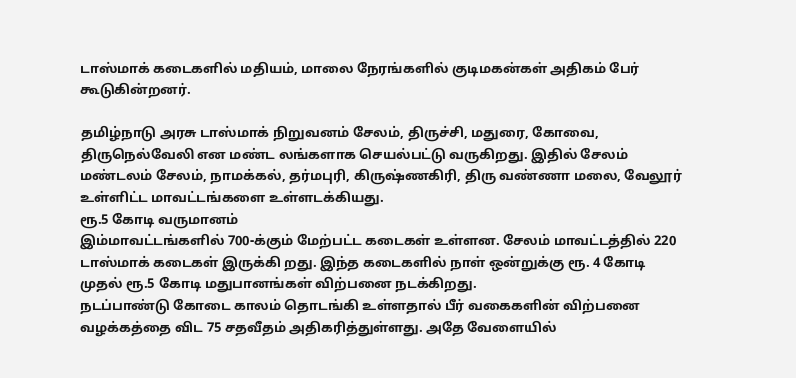டாஸ்மாக் கடைகளில் மதியம், மாலை நேரங்களில் குடிமகன்கள் அதிகம் பேர் கூடுகின்றனர்.

தமிழ்நாடு அரசு டாஸ்மாக் நிறுவனம் சேலம், திருச்சி, மதுரை, கோவை, திருநெல்வேலி என மண்ட லங்களாக செயல்பட்டு வருகிறது. இதில் சேலம் மண்டலம் சேலம், நாமக்கல், தர்மபுரி, கிருஷ்ணகிரி, திரு வண்ணா மலை, வேலூர் உள்ளிட்ட மாவட்டங்களை உள்ளடக்கியது.
ரூ.5 கோடி வருமானம்
இம்மாவட்டங்களில் 700-க்கும் மேற்பட்ட கடைகள் உள்ளன. சேலம் மாவட்டத்தில் 220 டாஸ்மாக் கடைகள் இருக்கி றது. இந்த கடைகளில் நாள் ஒன்றுக்கு ரூ. 4 கோடி முதல் ரூ.5 கோடி மதுபானங்கள் விற்பனை நடக்கிறது.
நடப்பாண்டு கோடை காலம் தொடங்கி உள்ளதால் பீர் வகைகளின் விற்பனை வழக்கத்தை விட 75 சதவீதம் அதிகரித்துள்ளது. அதே வேளையில்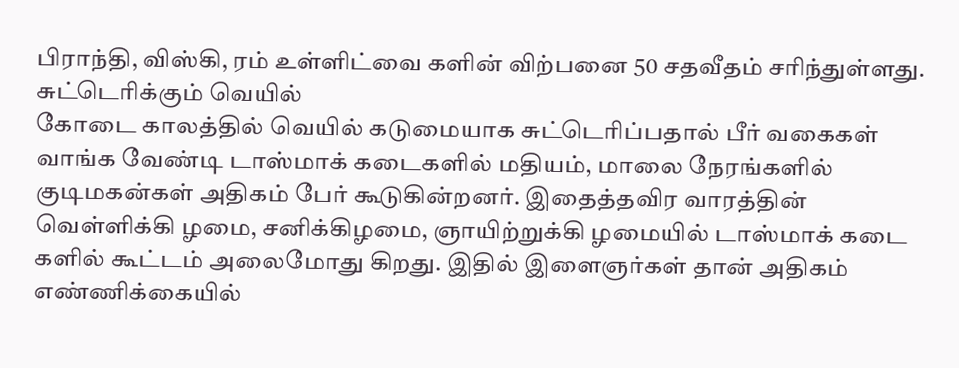பிராந்தி, விஸ்கி, ரம் உள்ளிட்வை களின் விற்பனை 50 சதவீதம் சரிந்துள்ளது.
சுட்டெரிக்கும் வெயில்
கோடை காலத்தில் வெயில் கடுமையாக சுட்டெரிப்பதால் பீர் வகைகள் வாங்க வேண்டி டாஸ்மாக் கடைகளில் மதியம், மாலை நேரங்களில் குடிமகன்கள் அதிகம் பேர் கூடுகின்றனர். இதைத்தவிர வாரத்தின் வெள்ளிக்கி ழமை, சனிக்கிழமை, ஞாயிற்றுக்கி ழமையில் டாஸ்மாக் கடை களில் கூட்டம் அலைமோது கிறது. இதில் இளைஞர்கள் தான் அதிகம் எண்ணிக்கையில்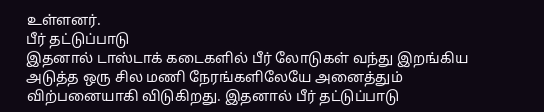உள்ளனர்.
பீர் தட்டுப்பாடு
இதனால் டாஸ்டாக் கடைகளில் பீர் லோடுகள் வந்து இறங்கிய அடுத்த ஒரு சில மணி நேரங்களிலேயே அனைத்தும் விற்பனையாகி விடுகிறது. இதனால் பீர் தட்டுப்பாடு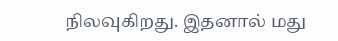நிலவுகிறது. இதனால் மது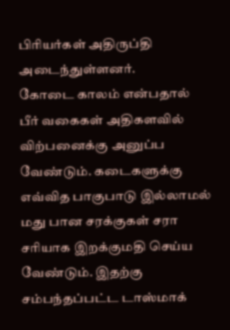பிரியர்கள் அதிருப்தி அடைந்துள்ளனர்.
கோடை காலம் என்பதால் பீர் வகைகள் அதிகளவில் விற்பனைக்கு அனுப்ப வேண்டும். கடைகளுக்கு எவ்வித பாகுபாடு இல்லாமல் மது பான சரக்குகள் சரா சரியாக இறக்குமதி செய்ய வேண்டும். இதற்கு சம்பந்தப்பட்ட டாஸ்மாக்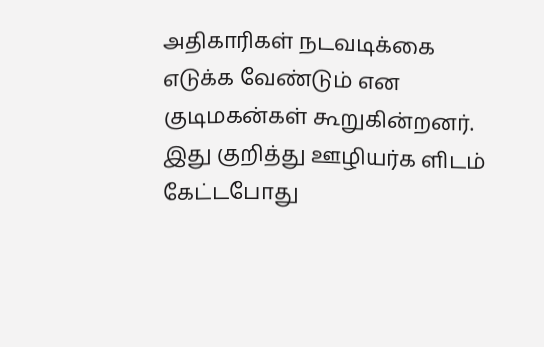அதிகாரிகள் நடவடிக்கை எடுக்க வேண்டும் என குடிமகன்கள் கூறுகின்றனர்.
இது குறித்து ஊழியர்க ளிடம் கேட்டபோது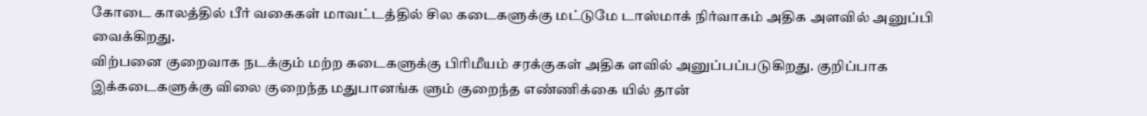கோடை காலத்தில் பீர் வகைகள் மாவட்டத்தில் சில கடைகளுக்கு மட்டுமே டாஸ்மாக் நிர்வாகம் அதிக அளவில் அனுப்பி வைக்கிறது.
விற்பனை குறைவாக நடக்கும் மற்ற கடைகளுக்கு பிரிமீயம் சரக்குகள் அதிக ளவில் அனுப்பப்படுகிறது. குறிப்பாக இக்கடைகளுக்கு விலை குறைந்த மதுபானங்க ளும் குறைந்த எண்ணிக்கை யில் தான்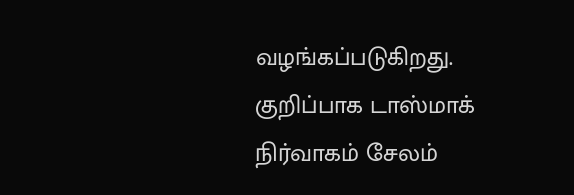வழங்கப்படுகிறது.
குறிப்பாக டாஸ்மாக் நிர்வாகம் சேலம்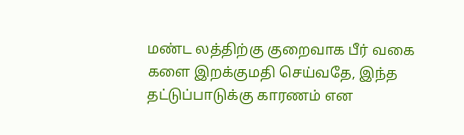மண்ட லத்திற்கு குறைவாக பீர் வகை களை இறக்குமதி செய்வதே, இந்த தட்டுப்பாடுக்கு காரணம் என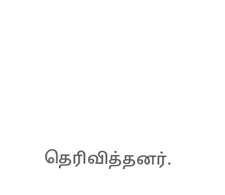தெரிவித்தனர்.